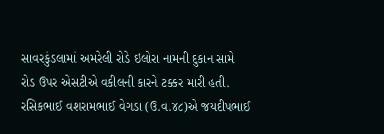સાવરકુંડલામાં અમરેલી રોડે ઇલોરા નામની દુકાન સામે રોડ ઉપર એસટીએ વકીલની કારને ટક્કર મારી હતી. રસિકભાઈ વશરામભાઈ વેગડા (ઉ.વ.૪૮)એ જયદીપભાઈ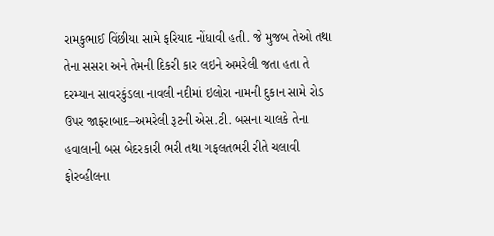રામકુભાઈ વિંછીયા સામે ફરિયાદ નોંધાવી હતી. જે મુજબ તેઓ તથા તેના સસરા અને તેમની દિકરી કાર લઇને અમરેલી જતા હતા તે દરમ્યાન સાવરકુંડલા નાવલી નદીમાં ઇલોરા નામની દુકાન સામે રોડ ઉપર જાફરાબાદ–અમરેલી રૂટની એસ.ટી. બસના ચાલકે તેના હવાલાની બસ બેદરકારી ભરી તથા ગફલતભરી રીતે ચલાવી ફોરવ્હીલના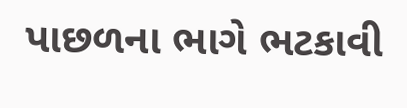પાછળના ભાગે ભટકાવી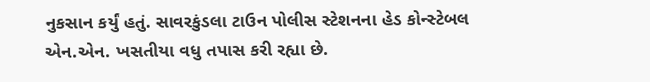નુકસાન કર્યું હતું. સાવરકુંડલા ટાઉન પોલીસ સ્ટેશનના હેડ કોન્સ્ટેબલ એન.એન. ખસતીયા વધુ તપાસ કરી રહ્યા છે.